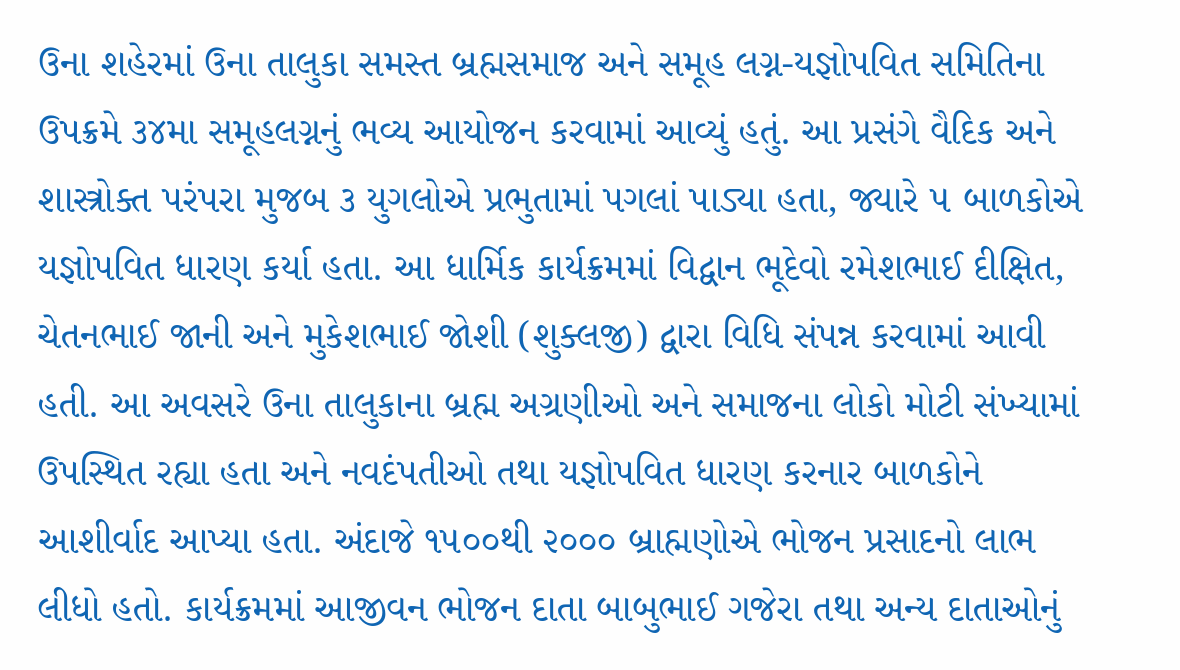ઉના શહેરમાં ઉના તાલુકા સમસ્ત બ્રહ્મસમાજ અને સમૂહ લગ્ન-યજ્ઞોપવિત સમિતિના ઉપક્રમે ૩૪મા સમૂહલગ્નનું ભવ્ય આયોજન કરવામાં આવ્યું હતું. આ પ્રસંગે વૈદિક અને શાસ્ત્રોક્ત પરંપરા મુજબ ૩ યુગલોએ પ્રભુતામાં પગલાં પાડ્યા હતા, જ્યારે ૫ બાળકોએ યજ્ઞોપવિત ધારણ કર્યા હતા. આ ધાર્મિક કાર્યક્રમમાં વિદ્વાન ભૂદેવો રમેશભાઈ દીક્ષિત, ચેતનભાઈ જાની અને મુકેશભાઈ જોશી (શુક્લજી) દ્વારા વિધિ સંપન્ન કરવામાં આવી હતી. આ અવસરે ઉના તાલુકાના બ્રહ્મ અગ્રણીઓ અને સમાજના લોકો મોટી સંખ્યામાં ઉપસ્થિત રહ્યા હતા અને નવદંપતીઓ તથા યજ્ઞોપવિત ધારણ કરનાર બાળકોને આશીર્વાદ આપ્યા હતા. અંદાજે ૧૫૦૦થી ૨૦૦૦ બ્રાહ્મણોએ ભોજન પ્રસાદનો લાભ લીધો હતો. કાર્યક્રમમાં આજીવન ભોજન દાતા બાબુભાઈ ગજેરા તથા અન્ય દાતાઓનું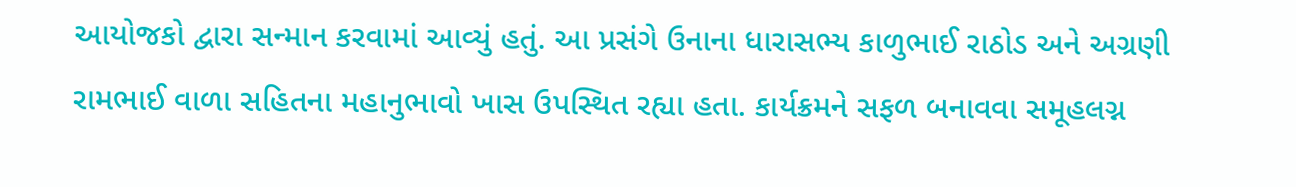આયોજકો દ્વારા સન્માન કરવામાં આવ્યું હતું. આ પ્રસંગે ઉનાના ધારાસભ્ય કાળુભાઈ રાઠોડ અને અગ્રણી રામભાઈ વાળા સહિતના મહાનુભાવો ખાસ ઉપસ્થિત રહ્યા હતા. કાર્યક્રમને સફળ બનાવવા સમૂહલગ્ન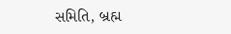સમિતિ, બ્રહ્મ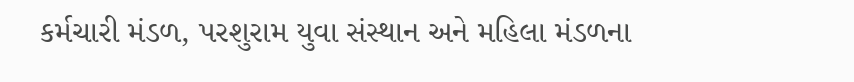કર્મચારી મંડળ, પરશુરામ યુવા સંસ્થાન અને મહિલા મંડળના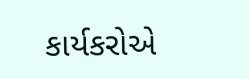કાર્યકરોએ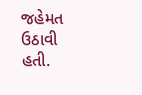જહેમત ઉઠાવી હતી.